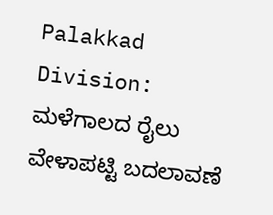Palakkad Division: ಮಳೆಗಾಲದ ರೈಲು ವೇಳಾಪಟ್ಟಿ ಬದಲಾವಣೆ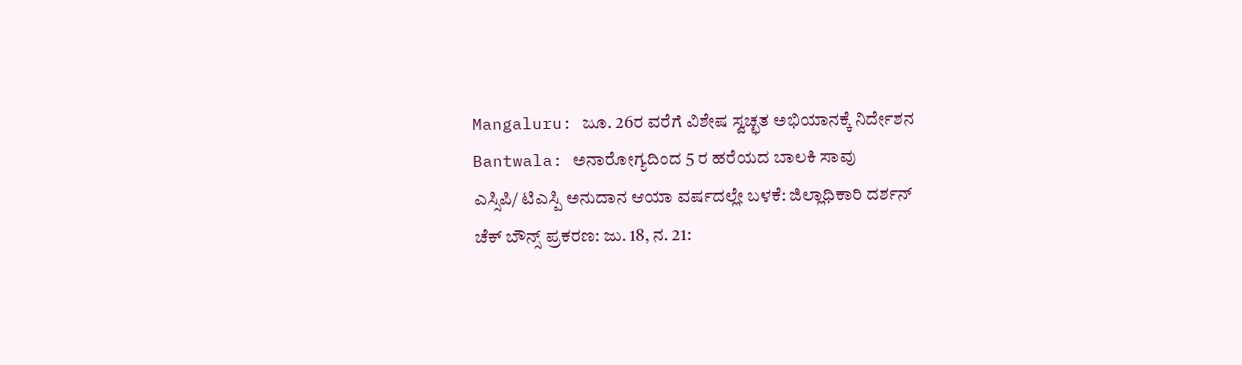Mangaluru: ಜೂ. 26ರ ವರೆಗೆ ವಿಶೇಷ ಸ್ವಚ್ಛತ ಅಭಿಯಾನಕ್ಕೆ ನಿರ್ದೇಶನ
Bantwala: ಅನಾರೋಗ್ಯದಿಂದ 5 ರ ಹರೆಯದ ಬಾಲಕಿ ಸಾವು
ಎಸ್ಸಿಪಿ/ ಟಿಎಸ್ಪಿ ಅನುದಾನ ಆಯಾ ವರ್ಷದಲ್ಲೇ ಬಳಕೆ: ಜಿಲ್ಲಾಧಿಕಾರಿ ದರ್ಶನ್
ಚೆಕ್ ಬೌನ್ಸ್ ಪ್ರಕರಣ: ಜು. 18, ನ. 21: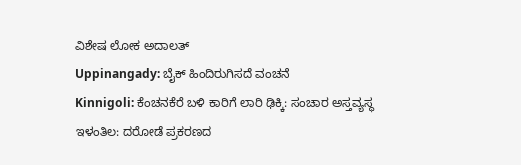ವಿಶೇಷ ಲೋಕ ಅದಾಲತ್
Uppinangady: ಬೈಕ್ ಹಿಂದಿರುಗಿಸದೆ ವಂಚನೆ
Kinnigoli: ಕೆಂಚನಕೆರೆ ಬಳಿ ಕಾರಿಗೆ ಲಾರಿ ಢಿಕ್ಕಿ: ಸಂಚಾರ ಅಸ್ತವ್ಯಸ್ಥ
ಇಳಂತಿಲ: ದರೋಡೆ ಪ್ರಕರಣದ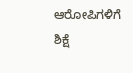ಆರೋಪಿಗಳಿಗೆ ಶಿಕ್ಷೆ